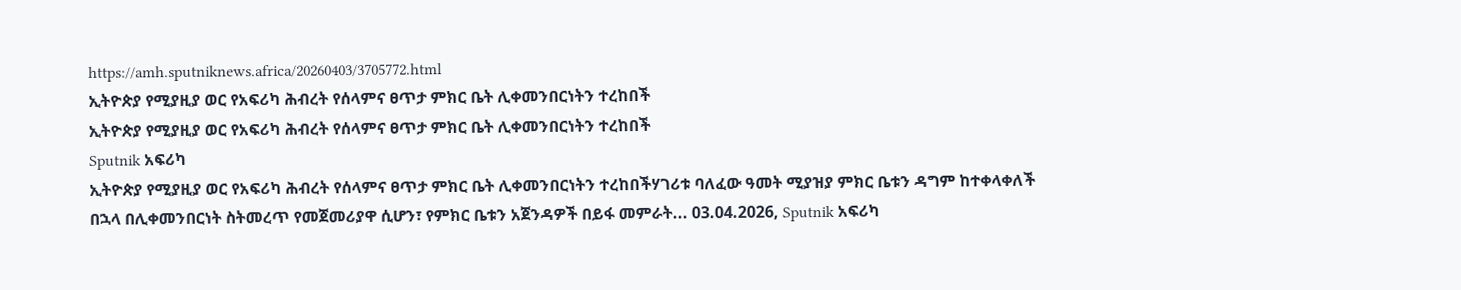https://amh.sputniknews.africa/20260403/3705772.html
ኢትዮጵያ የሚያዚያ ወር የአፍሪካ ሕብረት የሰላምና ፀጥታ ምክር ቤት ሊቀመንበርነትን ተረከበች
ኢትዮጵያ የሚያዚያ ወር የአፍሪካ ሕብረት የሰላምና ፀጥታ ምክር ቤት ሊቀመንበርነትን ተረከበች
Sputnik አፍሪካ
ኢትዮጵያ የሚያዚያ ወር የአፍሪካ ሕብረት የሰላምና ፀጥታ ምክር ቤት ሊቀመንበርነትን ተረከበችሃገሪቱ ባለፈው ዓመት ሚያዝያ ምክር ቤቱን ዳግም ከተቀላቀለች በኋላ በሊቀመንበርነት ስትመረጥ የመጀመሪያዋ ሲሆን፣ የምክር ቤቱን አጀንዳዎች በይፋ መምራት... 03.04.2026, Sputnik አፍሪካ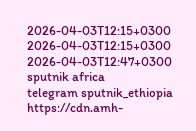2026-04-03T12:15+0300
2026-04-03T12:15+0300
2026-04-03T12:47+0300
sputnik africa
telegram sputnik_ethiopia
https://cdn.amh-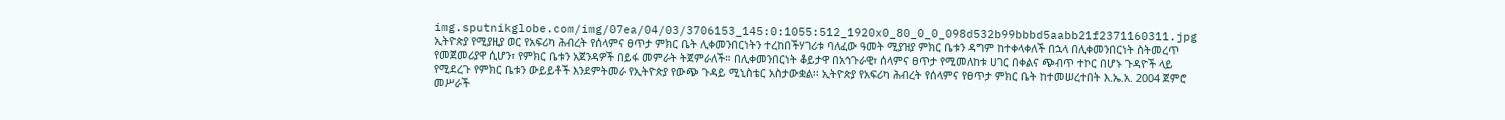img.sputnikglobe.com/img/07ea/04/03/3706153_145:0:1055:512_1920x0_80_0_0_098d532b99bbbd5aabb21f2371160311.jpg
ኢትዮጵያ የሚያዚያ ወር የአፍሪካ ሕብረት የሰላምና ፀጥታ ምክር ቤት ሊቀመንበርነትን ተረከበችሃገሪቱ ባለፈው ዓመት ሚያዝያ ምክር ቤቱን ዳግም ከተቀላቀለች በኋላ በሊቀመንበርነት ስትመረጥ የመጀመሪያዋ ሲሆን፣ የምክር ቤቱን አጀንዳዎች በይፋ መምራት ትጀምራለች። በሊቀመንበርነት ቆይታዋ በአኅጉራዊ፣ ሰላምና ፀጥታ የሚመለከቱ ሀገር በቀልና ጭብጥ ተኮር በሆኑ ጉዳዮች ላይ የሚደረጉ የምክር ቤቱን ውይይቶች እንደምትመራ የኢትዮጵያ የውጭ ጉዳይ ሚኒስቴር አስታውቋል፡፡ ኢትዮጵያ የአፍሪካ ሕብረት የሰላምና የፀጥታ ምክር ቤት ከተመሠረተበት እ.ኤ.አ. 2004 ጀምሮ መሥራች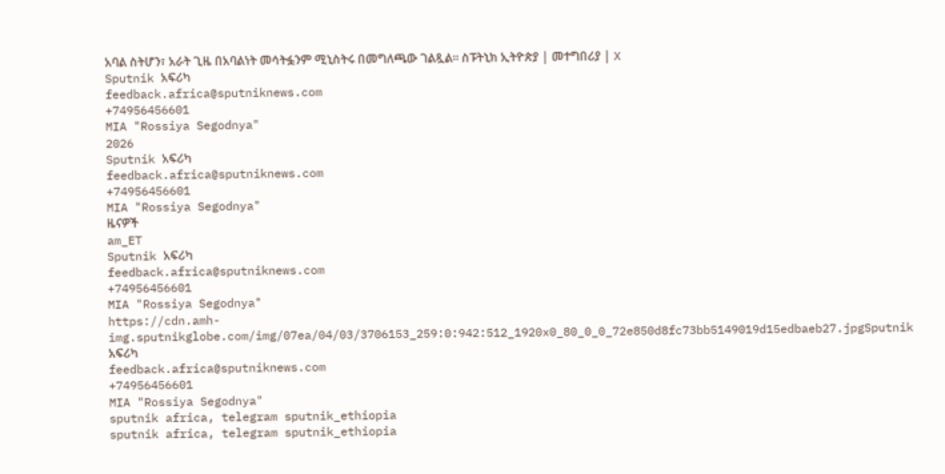አባል ስትሆን፣ አራት ጊዜ በአባልነት መሳትፏንም ሚኒስትሩ በመግለጫው ገልጿል። ስፑትኒክ ኢትዮጵያ | መተግበሪያ | X
Sputnik አፍሪካ
feedback.africa@sputniknews.com
+74956456601
MIA "Rossiya Segodnya"
2026
Sputnik አፍሪካ
feedback.africa@sputniknews.com
+74956456601
MIA "Rossiya Segodnya"
ዜናዎች
am_ET
Sputnik አፍሪካ
feedback.africa@sputniknews.com
+74956456601
MIA "Rossiya Segodnya"
https://cdn.amh-img.sputnikglobe.com/img/07ea/04/03/3706153_259:0:942:512_1920x0_80_0_0_72e850d8fc73bb5149019d15edbaeb27.jpgSputnik አፍሪካ
feedback.africa@sputniknews.com
+74956456601
MIA "Rossiya Segodnya"
sputnik africa, telegram sputnik_ethiopia
sputnik africa, telegram sputnik_ethiopia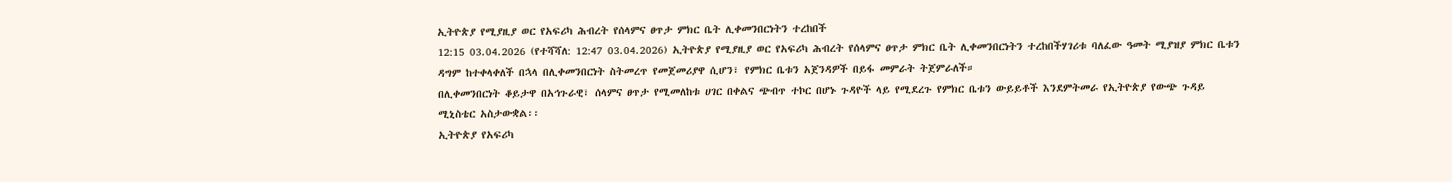ኢትዮጵያ የሚያዚያ ወር የአፍሪካ ሕብረት የሰላምና ፀጥታ ምክር ቤት ሊቀመንበርነትን ተረከበች
12:15 03.04.2026 (የተሻሻለ: 12:47 03.04.2026) ኢትዮጵያ የሚያዚያ ወር የአፍሪካ ሕብረት የሰላምና ፀጥታ ምክር ቤት ሊቀመንበርነትን ተረከበችሃገሪቱ ባለፈው ዓመት ሚያዝያ ምክር ቤቱን ዳግም ከተቀላቀለች በኋላ በሊቀመንበርነት ስትመረጥ የመጀመሪያዋ ሲሆን፣ የምክር ቤቱን አጀንዳዎች በይፋ መምራት ትጀምራለች።
በሊቀመንበርነት ቆይታዋ በአኅጉራዊ፣ ሰላምና ፀጥታ የሚመለከቱ ሀገር በቀልና ጭብጥ ተኮር በሆኑ ጉዳዮች ላይ የሚደረጉ የምክር ቤቱን ውይይቶች እንደምትመራ የኢትዮጵያ የውጭ ጉዳይ ሚኒስቴር አስታውቋል፡፡
ኢትዮጵያ የአፍሪካ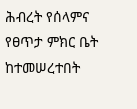ሕብረት የሰላምና የፀጥታ ምክር ቤት ከተመሠረተበት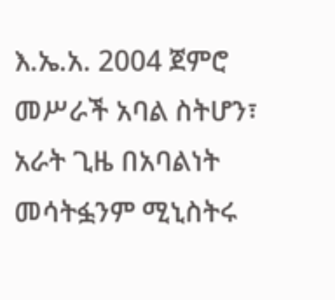እ.ኤ.አ. 2004 ጀምሮ መሥራች አባል ስትሆን፣ አራት ጊዜ በአባልነት መሳትፏንም ሚኒስትሩ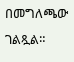በመግለጫው ገልጿል።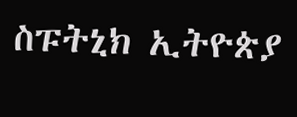ስፑትኒክ ኢትዮጵያ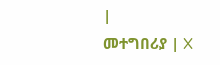|
መተግበሪያ | X